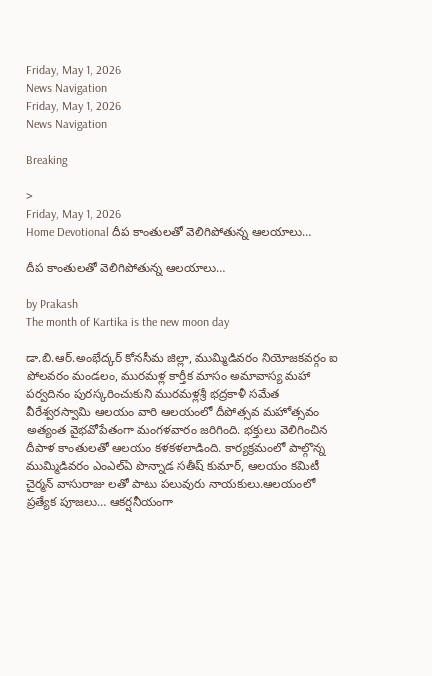Friday, May 1, 2026
News Navigation
Friday, May 1, 2026
News Navigation

Breaking

>
Friday, May 1, 2026
Home Devotional దీప కాంతులతో వెలిగిపోతున్న ఆలయాలు…

దీప కాంతులతో వెలిగిపోతున్న ఆలయాలు…

by Prakash
The month of Kartika is the new moon day

డా.బి.ఆర్.అంభేద్కర్ కోనసీమ జిల్లా, ముమ్మిడివరం నియోజకవర్గం ఐ పోలవరం మండలం, మురమళ్ల కార్తీక మాసం అమావాస్య మహా పర్వదినం పురస్కరించుకుని మురమళ్లశ్రీ భద్రకాళీ సమేత వీరేశ్వరస్వామి ఆలయం వారి ఆలయంలో దీపోత్సవ మహోత్సవం అత్యంత వైభవోపేతంగా మంగళవారం జరిగింది. భక్తులు వెలిగించిన దీపాళ కాంతులతో ఆలయం కళకళలాడింది. కార్యక్రమంలో పాల్గొన్న ముమ్మిడివరం ఎంఎల్ఏ పొన్నాడ సతీష్ కుమార్, ఆలయం కమిటీ చైర్మన్ వాసురాజు లతో పాటు పలువురు నాయకులు.ఆలయంలో ప్రత్యేక పూజలు… ఆకర్షనీయంగా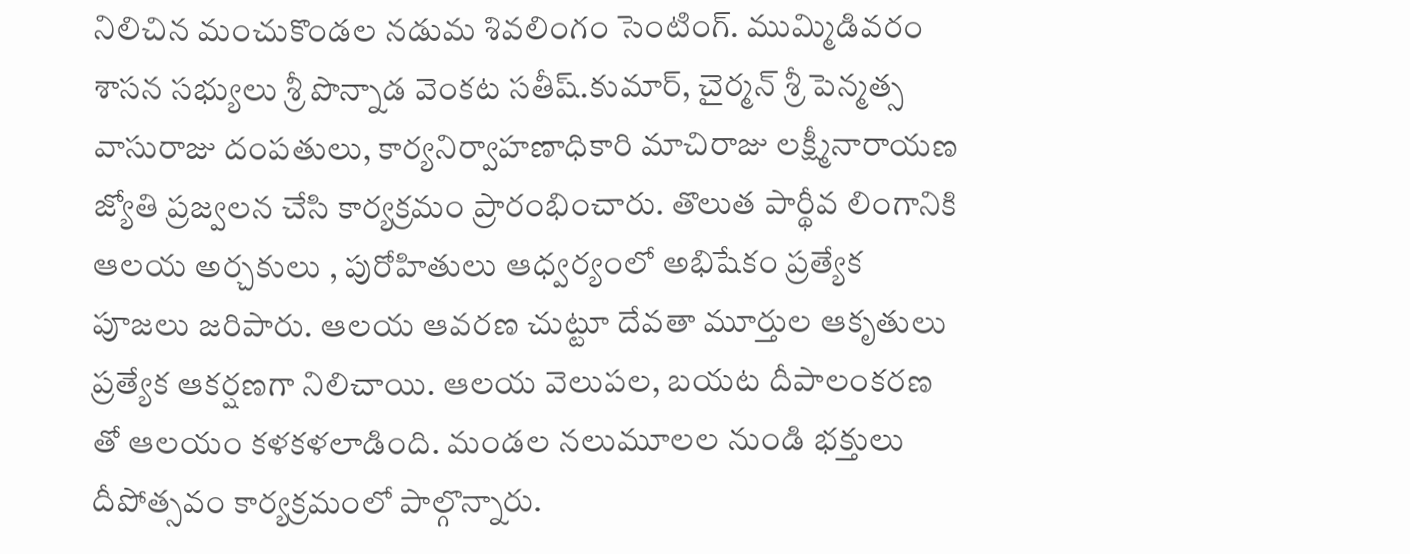నిలిచిన మంచుకొండల నడుమ శివలింగం సెంటింగ్. ముమ్మిడివరం శాసన సభ్యులు శ్రీ పొన్నాడ వెంకట సతీష్.కుమార్, చైర్మన్ శ్రీ పెన్మత్స వాసురాజు దంపతులు, కార్యనిర్వాహణాధికారి మాచిరాజు లక్ష్మీనారాయణ జ్యోతి ప్రజ్వలన చేసి కార్యక్రమం ప్రారంభించారు. తొలుత పార్థీవ లింగానికి ఆలయ అర్చకులు , పురోహితులు ఆధ్వర్యంలో అభిషేకం ప్రత్యేక పూజలు జరిపారు. ఆలయ ఆవరణ చుట్టూ దేవతా మూర్తుల ఆకృతులు ప్రత్యేక ఆకర్షణగా నిలిచాయి. ఆలయ వెలుపల, బయట దీపాలంకరణ తో ఆలయం కళకళలాడింది. మండల నలుమూలల నుండి భక్తులు దీపోత్సవం కార్యక్రమంలో పాల్గొన్నారు.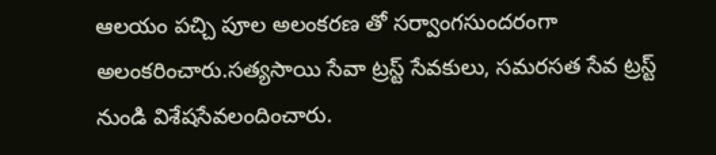ఆలయం పచ్చి పూల అలంకరణ తో సర్వాంగసుందరంగా అలంకరించారు.సత్యసాయి సేవా ట్రస్ట్ సేవకులు, సమరసత సేవ ట్రస్ట్ నుండి విశేషసేవలందించారు.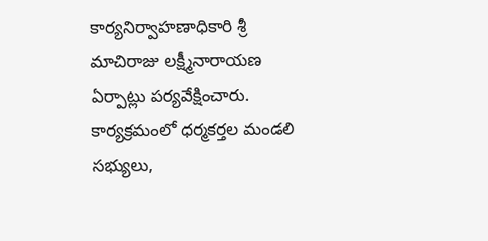కార్యనిర్వాహణాధికారి శ్రీ మాచిరాజు లక్ష్మీనారాయణ ఏర్పాట్లు పర్యవేక్షించారు. కార్యక్రమంలో ధర్మకర్తల మండలి సభ్యులు,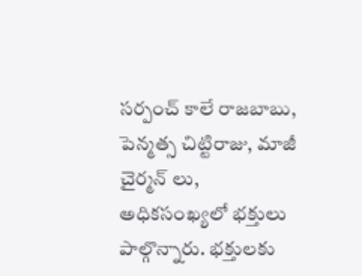సర్పంచ్ కాలే రాజబాబు, పెన్మత్స చిట్టిరాజు, మాజీ చైర్మన్ లు, అధికసంఖ్యలో భక్తులు పాల్గొన్నారు. భక్తులకు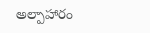అల్పాహారం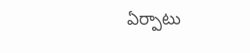ఏర్పాటు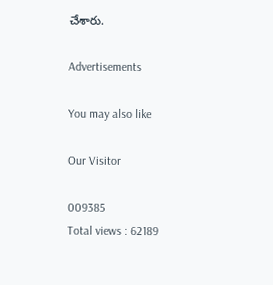చేశారు.

Advertisements

You may also like

Our Visitor

009385
Total views : 62189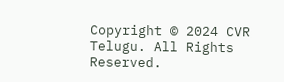Copyright © 2024 CVR Telugu. All Rights Reserved.